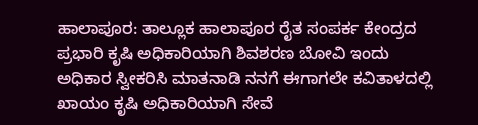ಹಾಲಾಪೂರ: ತಾಲ್ಲೂಕ ಹಾಲಾಪೂರ ರೈತ ಸಂಪರ್ಕ ಕೇಂದ್ರದ ಪ್ರಭಾರಿ ಕೃಷಿ ಅಧಿಕಾರಿಯಾಗಿ ಶಿವಶರಣ ಬೋವಿ ಇಂದು ಅಧಿಕಾರ ಸ್ವೀಕರಿಸಿ ಮಾತನಾಡಿ ನನಗೆ ಈಗಾಗಲೇ ಕವಿತಾಳದಲ್ಲಿ ಖಾಯಂ ಕೃಷಿ ಅಧಿಕಾರಿಯಾಗಿ ಸೇವೆ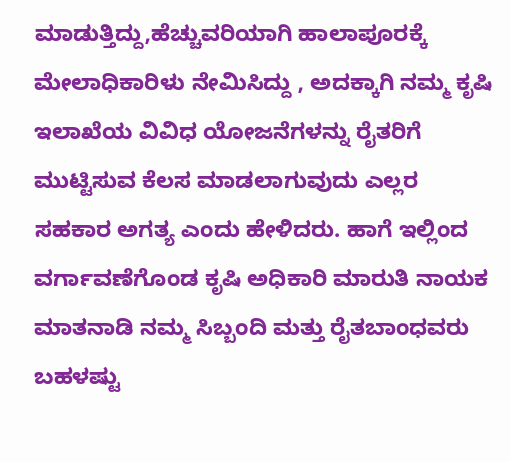ಮಾಡುತ್ತಿದ್ದು,ಹೆಚ್ಚುವರಿಯಾಗಿ ಹಾಲಾಪೂರಕ್ಕೆ ಮೇಲಾಧಿಕಾರಿಳು ನೇಮಿಸಿದ್ದು , ಅದಕ್ಕಾಗಿ ನಮ್ಮ ಕೃಷಿ ಇಲಾಖೆಯ ವಿವಿಧ ಯೋಜನೆಗಳನ್ನು ರೈತರಿಗೆ ಮುಟ್ಟಿಸುವ ಕೆಲಸ ಮಾಡಲಾಗುವುದು ಎಲ್ಲರ ಸಹಕಾರ ಅಗತ್ಯ ಎಂದು ಹೇಳಿದರು. ಹಾಗೆ ಇಲ್ಲಿಂದ ವರ್ಗಾವಣೆಗೊಂಡ ಕೃಷಿ ಅಧಿಕಾರಿ ಮಾರುತಿ ನಾಯಕ ಮಾತನಾಡಿ ನಮ್ಮ ಸಿಬ್ಬಂದಿ ಮತ್ತು ರೈತಬಾಂಧವರು ಬಹಳಷ್ಟು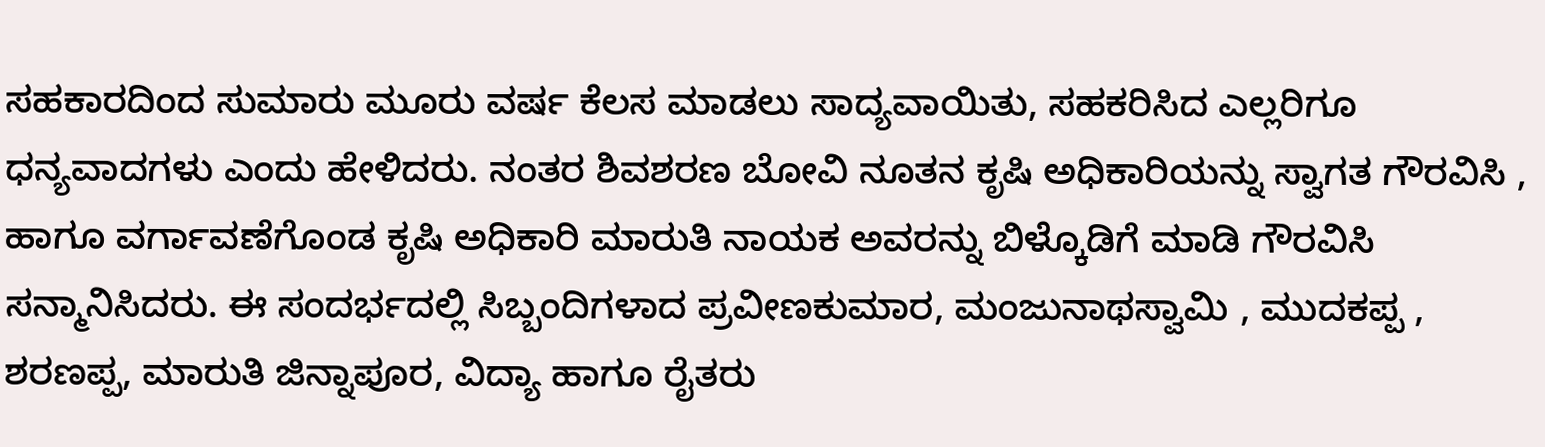ಸಹಕಾರದಿಂದ ಸುಮಾರು ಮೂರು ವರ್ಷ ಕೆಲಸ ಮಾಡಲು ಸಾದ್ಯವಾಯಿತು, ಸಹಕರಿಸಿದ ಎಲ್ಲರಿಗೂ ಧನ್ಯವಾದಗಳು ಎಂದು ಹೇಳಿದರು. ನಂತರ ಶಿವಶರಣ ಬೋವಿ ನೂತನ ಕೃಷಿ ಅಧಿಕಾರಿಯನ್ನು ಸ್ವಾಗತ ಗೌರವಿಸಿ , ಹಾಗೂ ವರ್ಗಾವಣೆಗೊಂಡ ಕೃಷಿ ಅಧಿಕಾರಿ ಮಾರುತಿ ನಾಯಕ ಅವರನ್ನು ಬಿಳ್ಕೊಡಿಗೆ ಮಾಡಿ ಗೌರವಿಸಿ ಸನ್ಮಾನಿಸಿದರು. ಈ ಸಂದರ್ಭದಲ್ಲಿ ಸಿಬ್ಬಂದಿಗಳಾದ ಪ್ರವೀಣಕುಮಾರ, ಮಂಜುನಾಥಸ್ವಾಮಿ , ಮುದಕಪ್ಪ , ಶರಣಪ್ಪ, ಮಾರುತಿ ಜಿನ್ನಾಪೂರ, ವಿದ್ಯಾ ಹಾಗೂ ರೈತರು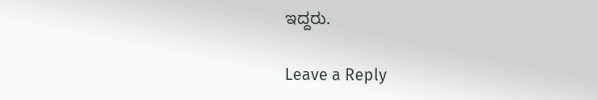ಇದ್ದರು.

Leave a Reply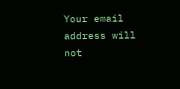Your email address will not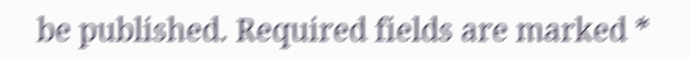be published. Required fields are marked *